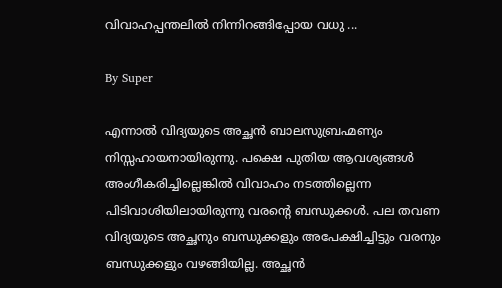വിവാഹപ്പന്തലില്‍ നിന്നിറങ്ങിപ്പോയ വധു ...

By Super

എന്നാല്‍ വിദ്യയുടെ അച്ഛന്‍ ബാലസുബ്രഹ്മണ്യം നിസ്സഹായനായിരുന്നു. പക്ഷെ പുതിയ ആവശ്യങ്ങള്‍ അംഗീകരിച്ചില്ലെങ്കില്‍ വിവാഹം നടത്തില്ലെന്ന പിടിവാശിയിലായിരുന്നു വരന്റെ ബന്ധുക്കള്‍. പല തവണ വിദ്യയുടെ അച്ഛനും ബന്ധുക്കളും അപേക്ഷിച്ചിട്ടും വരനും ബന്ധുക്കളും വഴങ്ങിയില്ല. അച്ഛന്‍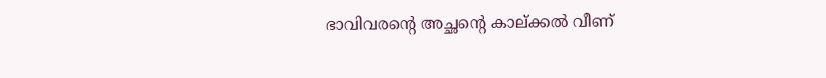ഭാവിവരന്റെ അച്ഛന്റെ കാല്ക്കല്‍ വീണ്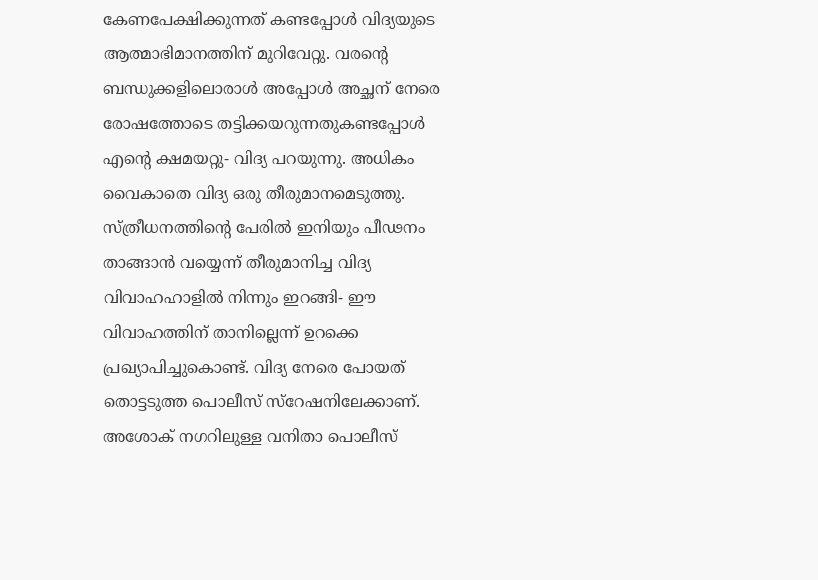കേണപേക്ഷിക്കുന്നത് കണ്ടപ്പോള്‍ വിദ്യയുടെ ആത്മാഭിമാനത്തിന് മുറിവേറ്റു. വരന്റെ ബന്ധുക്കളിലൊരാള്‍ അപ്പോള്‍ അച്ഛന് നേരെ രോഷത്തോടെ തട്ടിക്കയറുന്നതുകണ്ടപ്പോള്‍ എന്റെ ക്ഷമയറ്റു- വിദ്യ പറയുന്നു. അധികം വൈകാതെ വിദ്യ ഒരു തീരുമാനമെടുത്തു. സ്ത്രീധനത്തിന്റെ പേരില്‍ ഇനിയും പീഢനം താങ്ങാന്‍ വയ്യെന്ന് തീരുമാനിച്ച വിദ്യ വിവാഹഹാളില്‍ നിന്നും ഇറങ്ങി- ഈ വിവാഹത്തിന് താനില്ലെന്ന് ഉറക്കെ പ്രഖ്യാപിച്ചുകൊണ്ട്. വിദ്യ നേരെ പോയത് തൊട്ടടുത്ത പൊലീസ് സ്റേഷനിലേക്കാണ്. അശോക് നഗറിലുള്ള വനിതാ പൊലീസ്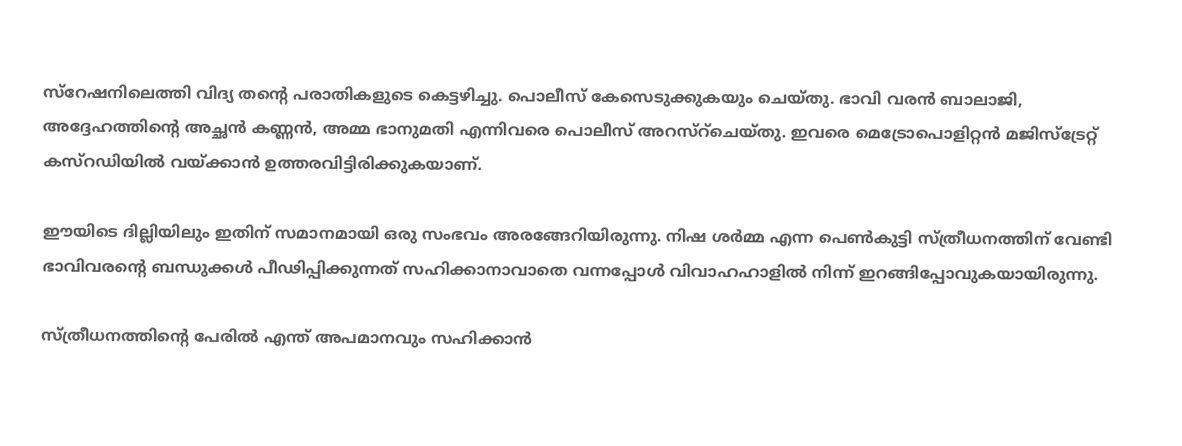സ്റേഷനിലെത്തി വിദ്യ തന്റെ പരാതികളുടെ കെട്ടഴിച്ചു. പൊലീസ് കേസെടുക്കുകയും ചെയ്തു. ഭാവി വരന്‍ ബാലാജി, അദ്ദേഹത്തിന്റെ അച്ഛന്‍ കണ്ണന്‍, അമ്മ ഭാനുമതി എന്നിവരെ പൊലീസ് അറസ്റ്ചെയ്തു. ഇവരെ മെട്രോപൊളിറ്റന്‍ മജിസ്ട്രേറ്റ് കസ്റഡിയില്‍ വയ്ക്കാന്‍ ഉത്തരവിട്ടിരിക്കുകയാണ്.

ഈയിടെ ദില്ലിയിലും ഇതിന് സമാനമായി ഒരു സംഭവം അരങ്ങേറിയിരുന്നു. നിഷ ശര്‍മ്മ എന്ന പെണ്‍കുട്ടി സ്ത്രീധനത്തിന് വേണ്ടി ഭാവിവരന്റെ ബന്ധുക്കള്‍ പീഢിപ്പിക്കുന്നത് സഹിക്കാനാവാതെ വന്നപ്പോള്‍ വിവാഹഹാളില്‍ നിന്ന് ഇറങ്ങിപ്പോവുകയായിരുന്നു.

സ്ത്രീധനത്തിന്റെ പേരില്‍ എന്ത് അപമാനവും സഹിക്കാന്‍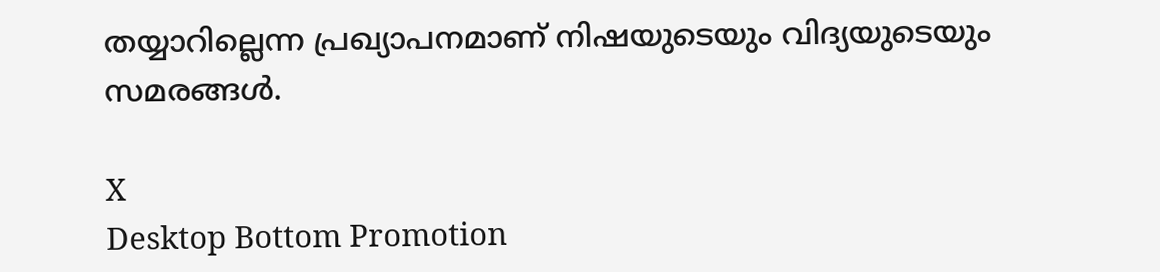തയ്യാറില്ലെന്ന പ്രഖ്യാപനമാണ് നിഷയുടെയും വിദ്യയുടെയും സമരങ്ങള്‍.

X
Desktop Bottom Promotion